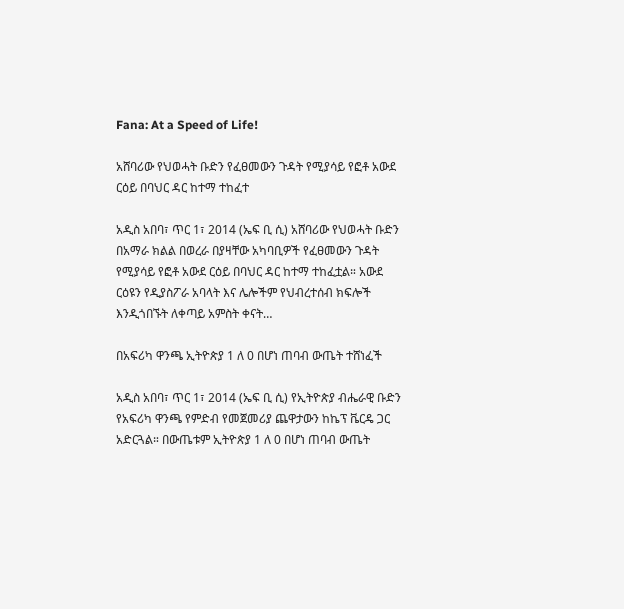Fana: At a Speed of Life!

አሸባሪው የህወሓት ቡድን የፈፀመውን ጉዳት የሚያሳይ የፎቶ አውደ ርዕይ በባህር ዳር ከተማ ተከፈተ

አዲስ አበባ፣ ጥር 1፣ 2014 (ኤፍ ቢ ሲ) አሸባሪው የህወሓት ቡድን በአማራ ክልል በወረራ በያዛቸው አካባቢዎች የፈፀመውን ጉዳት የሚያሳይ የፎቶ አውደ ርዕይ በባህር ዳር ከተማ ተከፈቷል። አውደ ርዕዩን የዲያስፖራ አባላት እና ሌሎችም የህብረተሰብ ክፍሎች እንዲጎበኙት ለቀጣይ አምስት ቀናት…

በአፍሪካ ዋንጫ ኢትዮጵያ 1 ለ 0 በሆነ ጠባብ ውጤት ተሸነፈች

አዲስ አበባ፣ ጥር 1፣ 2014 (ኤፍ ቢ ሲ) የኢትዮጵያ ብሔራዊ ቡድን የአፍሪካ ዋንጫ የምድብ የመጀመሪያ ጨዋታውን ከኬፕ ቬርዴ ጋር አድርጓል። በውጤቱም ኢትዮጵያ 1 ለ 0 በሆነ ጠባብ ውጤት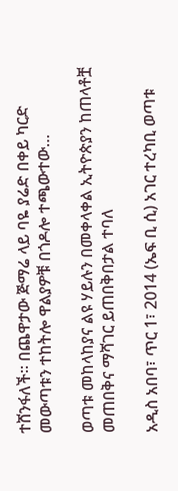ተሸንፋለች። በጨዋታው ጅማሬ ላይ ባዬ ያሬድ በቀይ ካርድ መውጣቱን ተከትሎ ዋልያዎቹ በጎዶሎ ተጫውተው…

ወጣቱ መከላከያና ልዩ ሃይሉን በመቀላቀል ኢትዮጵያን ከጠላቶቿ መጠበቅና ማሻገር ይጠበቅበታል ተባለ

አዲስ አበባ፣ ጥር 1፣ 2014 (ኤፍ ቢ ሲ) አገር ተረካቢ ወጣቱ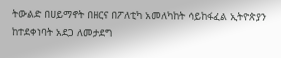ትውልድ በሀይማኖት በዘርና በፖለቲካ አመለካከት ሳይከፋፈል ኢትዮጵያን ከተደቀነባት አደጋ ለመታደግ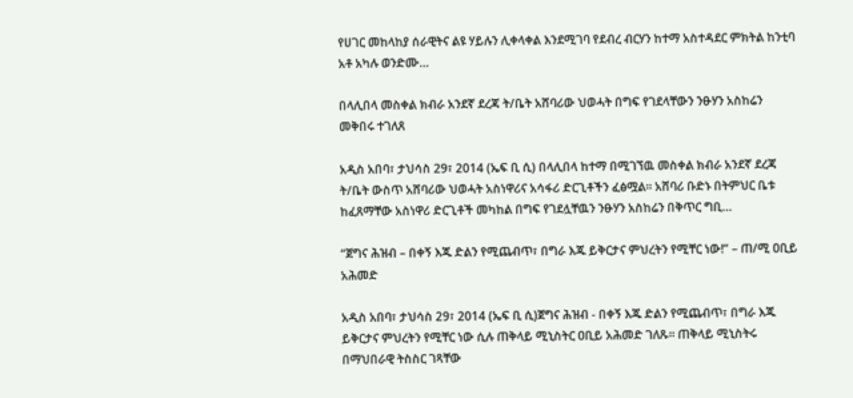የሀገር መከላከያ ሰራዊትና ልዩ ሃይሉን ሊቀላቀል እንደሚገባ የደብረ ብርሃን ከተማ አስተዳደር ምክትል ከንቲባ አቶ አካሉ ወንድሙ…

በላሊበላ መስቀል ክብራ አንደኛ ደረጃ ት/ቤት አሸባሪው ህወሓት በግፍ የገደላቸውን ንፁሃን አስከሬን መቅበሩ ተገለጸ

አዲስ አበባ፣ ታህሳስ 29፣ 2014 (ኤፍ ቢ ሲ) በላሊበላ ከተማ በሚገኘዉ መስቀል ክብራ አንደኛ ደረጃ ት/ቤት ውስጥ አሸባሪው ህወሓት አስነዋሪና አሳፋሪ ድርጊቶችን ፈፅሟል። አሸባሪ ቡድኑ በትምህር ቤቱ ከፈጸማቸው አስነዋሪ ድርጊቶች መካከል በግፍ የገደሏቸዉን ንፁሃን አስከሬን በቅጥር ግቢ…

“ጀግና ሕዝብ – በቀኝ እጁ ድልን የሚጨብጥ፣ በግራ እጁ ይቅርታና ምህረትን የሚቸር ነው!” – ጠ/ሚ ዐቢይ አሕመድ

አዲስ አበባ፣ ታህሳስ 29፣ 2014 (ኤፍ ቢ ሲ)ጀግና ሕዝብ - በቀኝ እጁ ድልን የሚጨብጥ፣ በግራ እጁ ይቅርታና ምህረትን የሚቸር ነው ሲሉ ጠቅላይ ሚኒስትር ዐቢይ አሕመድ ገለጹ፡፡ ጠቅላይ ሚኒስትሩ በማህበራዊ ትስስር ገጻቸው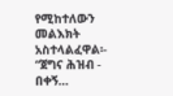የሚከተለውን መልእክት አስተላልፈዋል፡- “ጀግና ሕዝብ - በቀኝ…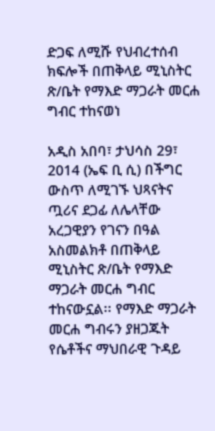ድጋፍ ለሚሹ የህብረተሰብ ክፍሎች በጠቅላይ ሚኒስትር ጽ/ቤት የማእድ ማጋራት መርሐ ግብር ተከናወነ

አዲስ አበባ፣ ታህሳስ 29፣ 2014 (ኤፍ ቢ ሲ) በችግር ውስጥ ለሚገኙ ህጻናትና ጧሪና ደጋፊ ለሌላቸው አረጋዊያን የገናን በዓል አስመልክቶ በጠቅላይ ሚኒስትር ጽ/ቤት የማእድ ማጋራት መርሐ ግብር ተከናውኗል፡፡ የማእድ ማጋራት መርሐ ግብሩን ያዘጋጁት የሴቶችና ማህበራዊ ጉዳይ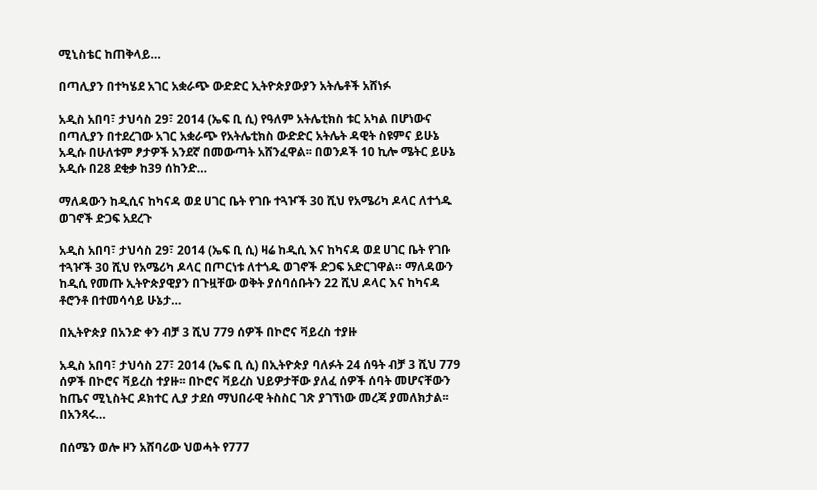ሚኒስቴር ከጠቅላይ…

በጣሊያን በተካሄደ አገር አቋራጭ ውድድር ኢትዮጵያውያን አትሌቶች አሸነፉ

አዲስ አበባ፣ ታህሳስ 29፣ 2014 (ኤፍ ቢ ሲ) የዓለም አትሌቲክስ ቱር አካል በሆነውና በጣሊያን በተደረገው አገር አቋራጭ የአትሌቲክስ ውድድር አትሌት ዳዊት ስዩምና ይሁኔ አዲሱ በሁለቱም ፆታዎች አንደኛ በመውጣት አሸንፈዋል፡፡ በወንዶች 10 ኪሎ ሜትር ይሁኔ አዲሱ በ28 ደቂቃ ከ39 ሰከንድ…

ማለዳውን ከዲሲና ከካናዳ ወደ ሀገር ቤት የገቡ ተጓዦች 30 ሺህ የአሜሪካ ዶላር ለተጎዱ ወገኖች ድጋፍ አደረጉ

አዲስ አበባ፣ ታህሳስ 29፣ 2014 (ኤፍ ቢ ሲ) ዛሬ ከዲሲ እና ከካናዳ ወደ ሀገር ቤት የገቡ ተጓዦች 30 ሺህ የአሜሪካ ዶላር በጦርነቱ ለተጎዱ ወገኖች ድጋፍ አድርገዋል። ማለዳውን ከዲሲ የመጡ ኢትዮጵያዊያን በጉዟቸው ወቅት ያሰባሰቡትን 22 ሺህ ዶላር እና ከካናዳ ቶሮንቶ በተመሳሳይ ሁኔታ…

በኢትዮጵያ በአንድ ቀን ብቻ 3 ሺህ 779 ሰዎች በኮሮና ቫይረስ ተያዙ

አዲስ አበባ፣ ታህሳስ 27፣ 2014 (ኤፍ ቢ ሲ) በኢትዮጵያ ባለፉት 24 ሰዓት ብቻ 3 ሺህ 779 ሰዎች በኮሮና ቫይረስ ተያዙ፡፡ በኮሮና ቫይረስ ህይዎታቸው ያለፈ ሰዎች ሰባት መሆናቸውን ከጤና ሚኒስትር ዶክተር ሊያ ታደሰ ማህበራዊ ትስስር ገጽ ያገኘነው መረጃ ያመለክታል፡፡ በአንጻሩ…

በሰሜን ወሎ ዞን አሸባሪው ህወሓት የ777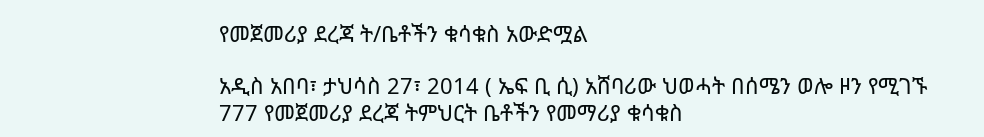የመጀመሪያ ደረጃ ት/ቤቶችን ቁሳቁስ አውድሟል

አዲስ አበባ፣ ታህሳስ 27፣ 2014 ( ኤፍ ቢ ሲ) አሸባሪው ህወሓት በሰሜን ወሎ ዞን የሚገኙ 777 የመጀመሪያ ደረጃ ትምህርት ቤቶችን የመማሪያ ቁሳቁስ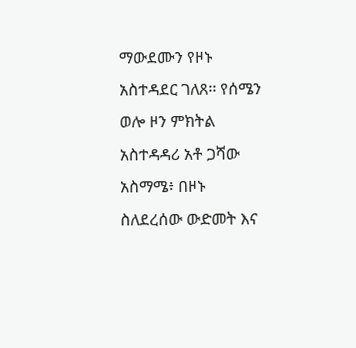ማውደሙን የዞኑ አስተዳደር ገለጸ፡፡ የሰሜን ወሎ ዞን ምክትል አስተዳዳሪ አቶ ጋሻው አስማሜ፥ በዞኑ ስለደረሰው ውድመት እና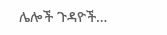ሌሎች ጉዳዮች…